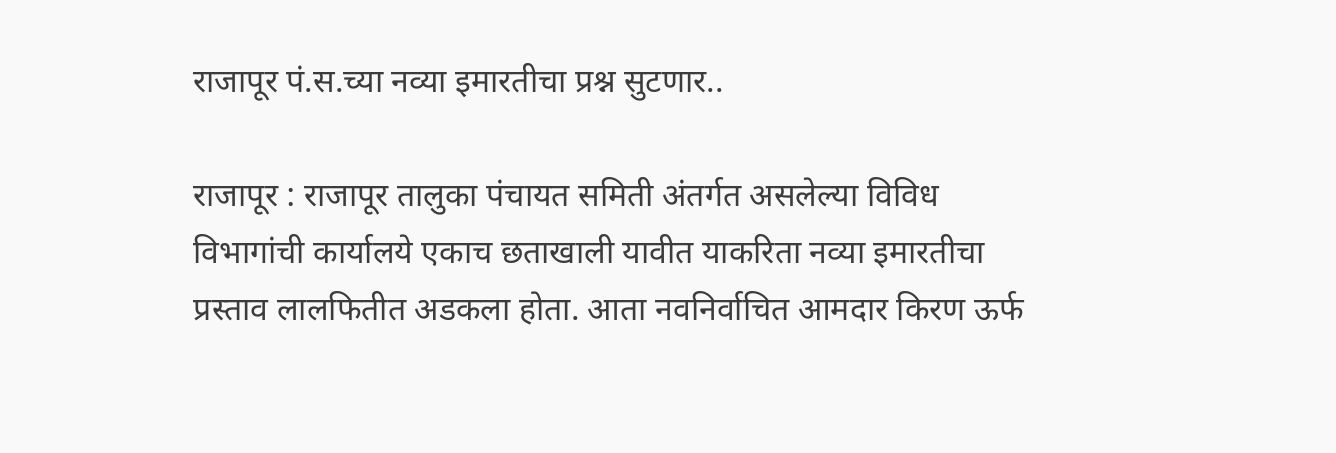राजापूर पं.स.च्या नव्या इमारतीचा प्रश्न सुटणार..

राजापूर : राजापूर तालुका पंचायत समिती अंतर्गत असलेल्या विविध विभागांची कार्यालये एकाच छताखाली यावीत याकरिता नव्या इमारतीचा प्रस्ताव लालफितीत अडकला होता. आता नवनिर्वाचित आमदार किरण ऊर्फ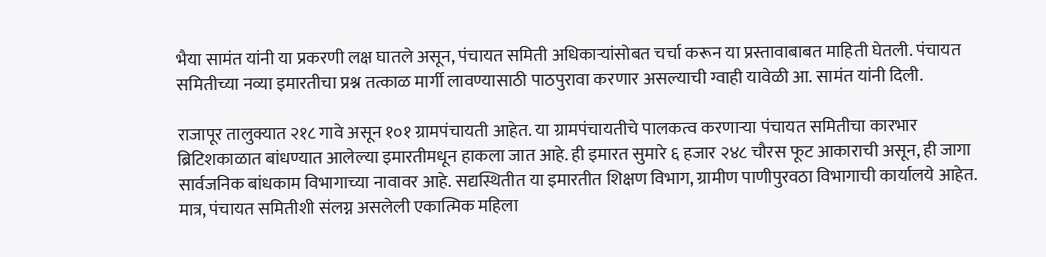भैया सामंत यांनी या प्रकरणी लक्ष घातले असून, पंचायत समिती अधिकाऱ्यांसोबत चर्चा करून या प्रस्तावाबाबत माहिती घेतली. पंचायत समितीच्या नव्या इमारतीचा प्रश्न तत्काळ मार्गी लावण्यासाठी पाठपुरावा करणार असल्याची ग्वाही यावेळी आ. सामंत यांनी दिली.

राजापूर तालुक्यात २१८ गावे असून १०१ ग्रामपंचायती आहेत. या ग्रामपंचायतीचे पालकत्व करणाऱ्या पंचायत समितीचा कारभार ब्रिटिशकाळात बांधण्यात आलेल्या इमारतीमधून हाकला जात आहे. ही इमारत सुमारे ६ हजार २४८ चौरस फूट आकाराची असून, ही जागा सार्वजनिक बांधकाम विभागाच्या नावावर आहे. सद्यस्थितीत या इमारतीत शिक्षण विभाग, ग्रामीण पाणीपुरवठा विभागाची कार्यालये आहेत. मात्र, पंचायत समितीशी संलग्न असलेली एकात्मिक महिला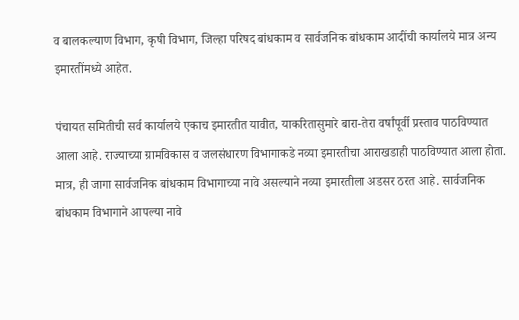व बालकल्याण विभाग, कृषी विभाग, जिल्हा परिषद बांधकाम व सार्वजनिक बांधकाम आदींची कार्यालये मात्र अन्य इमारतींमध्ये आहेत.

पंचायत समितीची सर्व कार्यालये एकाच इमारतीत यावीत, याकरितासुमारे बारा-तेरा वर्षांपूर्वी प्रस्ताव पाठविण्यात आला आहे. राज्याच्या ग्रामविकास व जलसंधारण विभागाकडे नव्या इमारतीचा आराखडाही पाठविण्यात आला होता. मात्र, ही जागा सार्वजनिक बांधकाम विभागाच्या नावे असल्याने नव्या इमारतीला अडसर ठरत आहे. सार्वजनिक बांधकाम विभागाने आपल्या नावे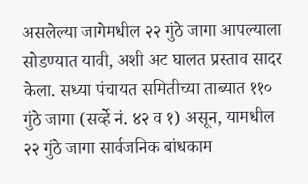असलेल्या जागेमधील २२ गुंठे जागा आपल्याला सोडण्यात यावी, अशी अट घालत प्रस्ताव सादर केला. सध्या पंचायत समितीच्या ताब्यात ११० गुंठे जागा (सर्व्हे नं. ४२ व १) असून, यामधील २२ गुंठे जागा सार्वजनिक बांधकाम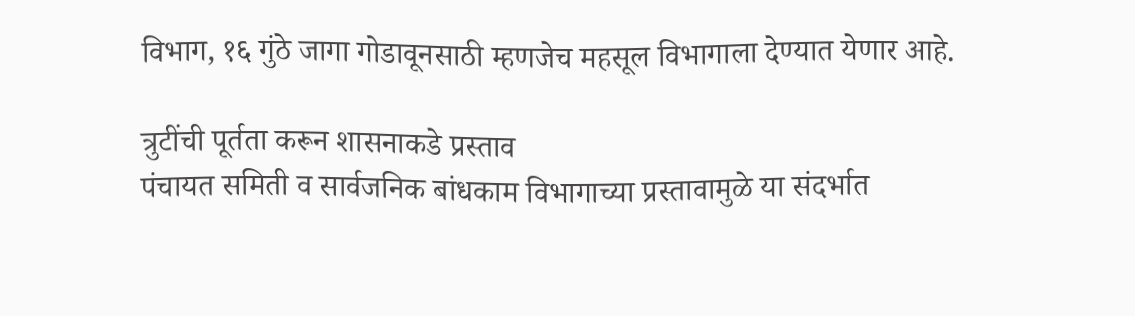विभाग, १६ गुंठे जागा गोडावूनसाठी म्हणजेच महसूल विभागाला देण्यात येणार आहे.

त्रुटींची पूर्तता करून शासनाकडे प्रस्ताव
पंचायत समिती व सार्वजनिक बांधकाम विभागाच्या प्रस्तावामुळे या संदर्भात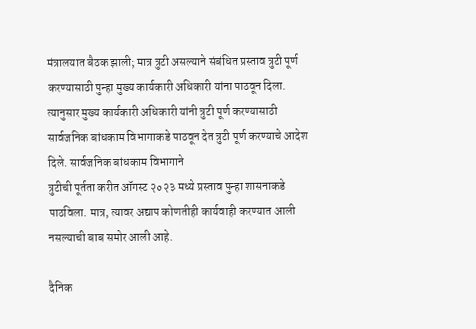मंत्रालयात बैठक झाली; मात्र त्रुटी असल्याने संबंधित प्रस्ताव त्रुटी पूर्ण करण्यासाठी पुन्हा मुख्य कार्यकारी अधिकारी यांना पाठवून दिला. त्यानुसार मुख्य कार्यकारी अधिकारी यांनी त्रुटी पूर्ण करण्यासाठी सार्वजनिक बांधकाम विभागाकडे पाठवून देत त्रुटी पूर्ण करण्याचे आदेश दिले. सार्वजनिक बांधकाम विभागाने
त्रुटीची पूर्तता करीत ऑगस्ट २०२३ मध्ये प्रस्ताव पुन्हा शासनाकडे पाठविला. मात्र, त्यावर अद्याप कोणतीही कार्यवाही करण्यात आली नसल्याची बाब समोर आली आहे.

दैनिक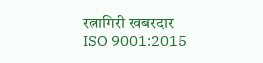रत्नागिरी खबरदार
ISO 9001:2015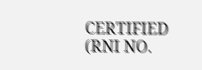CERTIFIED
(RNI NO.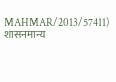MAHMAR/2013/57411)
शासनमान्य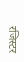रजिस्टर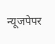न्यूजपेपर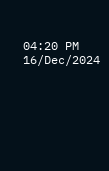04:20 PM 16/Dec/2024